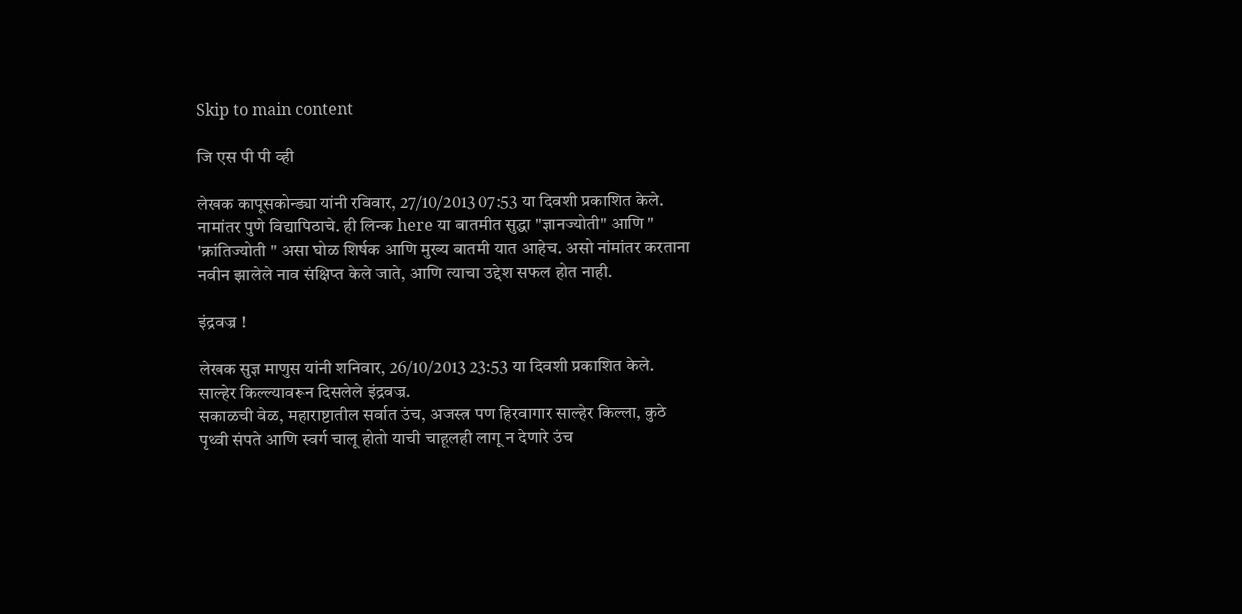Skip to main content

जि एस पी पी व्ही

लेखक कापूसकोन्ड्या यांनी रविवार, 27/10/2013 07:53 या दिवशी प्रकाशित केले.
नामांतर पुणे विद्यापिठाचे. ही लिन्क here या बातमीत सुद्धा "ज्ञानज्योती" आणि " 'क्रांतिज्योती " असा घोळ शिर्षक आणि मुख्य बातमी यात आहेच. असो नांमांतर करताना नवीन झालेले नाव संक्षिप्त केले जाते, आणि त्याचा उद्देश सफल होत नाही.

इंद्रवज्र !

लेखक सुज्ञ माणुस यांनी शनिवार, 26/10/2013 23:53 या दिवशी प्रकाशित केले.
साल्हेर किल्ल्यावरून दिसलेले इंद्रवज्र.
सकाळची वेळ, महाराष्टातील सर्वात उंच, अजस्त्र पण हिरवागार साल्हेर किल्ला, कुठे पृथ्वी संपते आणि स्वर्ग चालू होतो याची चाहूलही लागू न देणारे उंच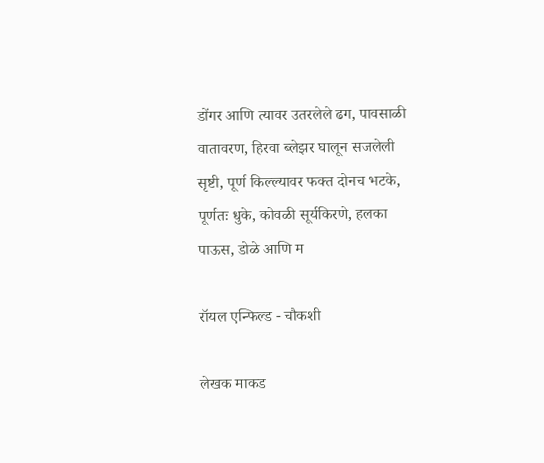डोंगर आणि त्यावर उतरलेले ढग, पावसाळी वातावरण, हिरवा ब्लेझर घालून सजलेली सृष्टी, पूर्ण किल्ल्यावर फक्त दोनच भटके, पूर्णतः धुके, कोवळी सूर्यकिरणे, हलका पाऊस, डोळे आणि म

रॉयल एन्फिल्ड - चौकशी

लेखक माकड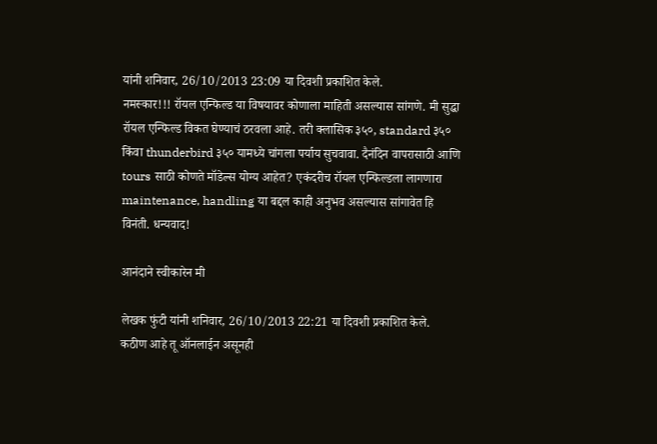यांनी शनिवार, 26/10/2013 23:09 या दिवशी प्रकाशित केले.
नमस्कार!!! रॉयल एन्फिल्ड या विषयावर कोणाला माहिती असल्यास सांगणे. मी सुद्धा रॉयल एन्फिल्ड विकत घेण्याचं ठरवला आहे. तरी क्लासिक ३५०, standard ३५० किंवा thunderbird ३५० यामध्ये चांगला पर्याय सुचवावा. दैनंदिन वापरासाठी आणि tours साठी कोणते मॉडेल्स योग्य आहेत? एकंदरीच रॉयल एन्फिल्डला लागणारा maintenance, handling या बद्दल काही अनुभव असल्यास सांगावेत हि विनंती. धन्यवाद!

आनंदाने स्वीकारेन मी

लेखक फुंटी यांनी शनिवार, 26/10/2013 22:21 या दिवशी प्रकाशित केले.
कठीण आहे तू ऑनलाईन असूनही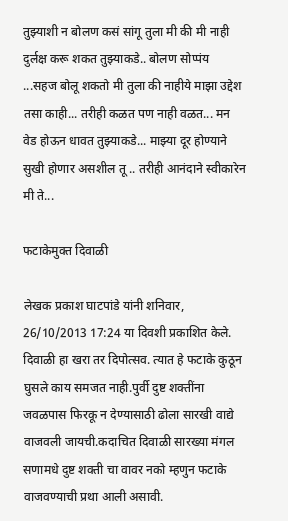तुझ्याशी न बोलण कसं सांगू तुला मी की मी नाही दुर्लक्ष करू शकत तुझ्याकडे.. बोलण सोप्पंय ...सहज बोलू शकतो मी तुला की नाहीये माझा उद्देश तसा काही... तरीही कळत पण नाही वळत... मन वेड होऊन धावत तुझ्याकडे... माझ्या दूर होण्याने सुखी होणार असशील तू .. तरीही आनंदाने स्वीकारेन मी ते...

फटाकेमुक्त दिवाळी

लेखक प्रकाश घाटपांडे यांनी शनिवार, 26/10/2013 17:24 या दिवशी प्रकाशित केले.
दिवाळी हा खरा तर दिपोत्सव. त्यात हे फटाके कुठून घुसले काय समजत नाही.पुर्वी दुष्ट शक्तींना जवळपास फिरकू न देण्यासाठी ढोला सारखी वाद्ये वाजवली जायची.कदाचित दिवाळी सारख्या मंगल सणामधे दुष्ट शक्ती चा वावर नको म्हणुन फटाके वाजवण्याची प्रथा आली असावी.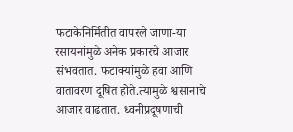फटाकेनिर्मितीत वापरले जाणा-या रसायनांमुळे अनेक प्रकारचे आजार संभवतात. फटाक्यांमुळे हवा आणि वातावरण दूषित होते.त्यामुळे श्वसानाचे आजार वाढतात. ध्वनीप्रदूषणाची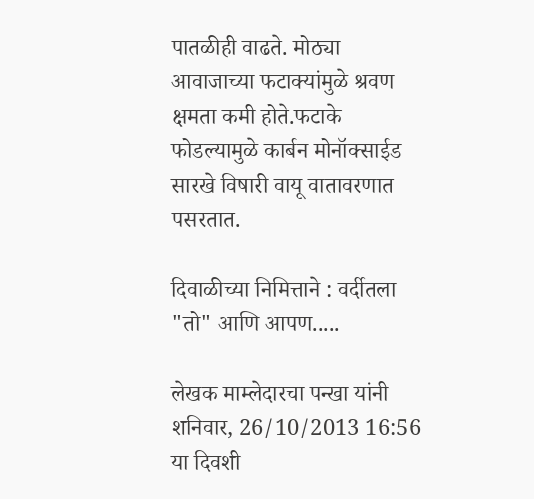पातळीही वाढते. मोठ्या आवाजाच्या फटाक्यांमुळे श्रवण क्षमता कमी होते.फटाके फोडल्यामुळे कार्बन मोनॉक्साईड सारखे विषारी वायू वातावरणात पसरतात.

दिवाळीच्या निमित्ताने : वर्दीतला "तो" आणि आपण.....

लेखक माम्लेदारचा पन्खा यांनी शनिवार, 26/10/2013 16:56 या दिवशी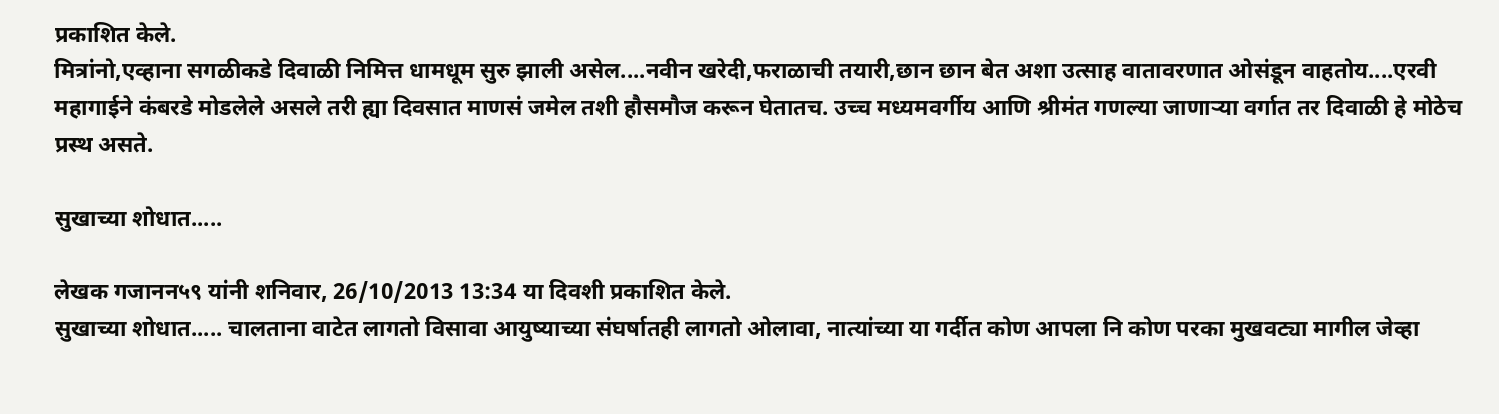प्रकाशित केले.
मित्रांनो,एव्हाना सगळीकडे दिवाळी निमित्त धामधूम सुरु झाली असेल....नवीन खरेदी,फराळाची तयारी,छान छान बेत अशा उत्साह वातावरणात ओसंडून वाहतोय....एरवी महागाईने कंबरडे मोडलेले असले तरी ह्या दिवसात माणसं जमेल तशी हौसमौज करून घेतातच. उच्च मध्यमवर्गीय आणि श्रीमंत गणल्या जाणाऱ्या वर्गात तर दिवाळी हे मोठेच प्रस्थ असते.

सुखाच्या शोधात.....

लेखक गजानन५९ यांनी शनिवार, 26/10/2013 13:34 या दिवशी प्रकाशित केले.
सुखाच्या शोधात..... चालताना वाटेत लागतो विसावा आयुष्याच्या संघर्षातही लागतो ओलावा, नात्यांच्या या गर्दीत कोण आपला नि कोण परका मुखवट्या मागील जेव्हा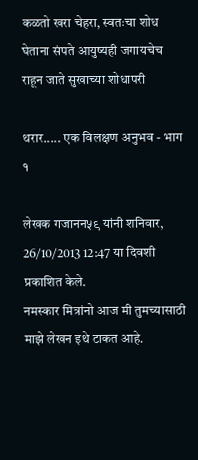कळतो खरा चेहरा, स्वतःचा शोध घेताना संपते आयुष्यही जगायचेच राहून जाते सुखाच्या शोधापरी

थरार..... एक विलक्षण अनुभव - भाग १

लेखक गजानन५९ यांनी शनिवार, 26/10/2013 12:47 या दिवशी प्रकाशित केले.
नमस्कार मित्रांनो आज मी तुमच्यासाठी माझे लेखन इथे टाकत आहे.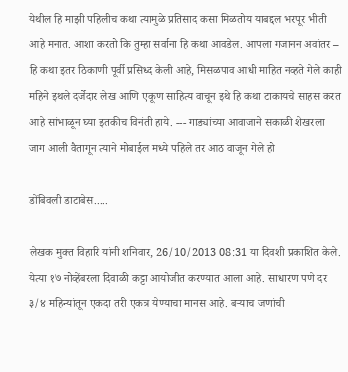येथील हि माझी पहिलीच कथा त्यामुळे प्रतिसाद कसा मिळतोय याबद्दल भरपूर भीती आहे मनात. आशा करतो कि तुम्हा सर्वाना हि कथा आवडेल. आपला गजानन अवांतर – हि कथा इतर ठिकाणी पूर्वी प्रसिध्द केली आहे, मिसळपाव आधी माहित नव्हते गेले काही महिने इथले दर्जेदार लेख आणि एकूण साहित्य वाचून इथे हि कथा टाकायचे साहस करत आहे सांभाळून घ्या इतकीच विनंती हाये. --- गाड्यांच्या आवाजाने सकाळी शेखरला जाग आली वैतागून त्याने मोबाईल मध्ये पहिले तर आठ वाजून गेले हो

डोंबिवली डाटाबेस.....

लेखक मुक्त विहारि यांनी शनिवार, 26/10/2013 08:31 या दिवशी प्रकाशित केले.
येत्या १७ नोव्हेंबरला दिवाळी कट्टा आयोजीत करण्यात आला आहे. साधारण पणे दर ३/४ महिन्यांतून एकदा तरी एकत्र येण्याचा मानस आहे. बर्‍याच जणांची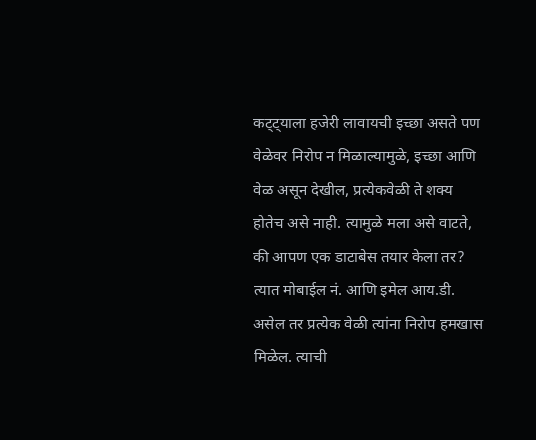कट्ट्याला हजेरी लावायची इच्छा असते पण वेळेवर निरोप न मिळाल्यामुळे, इच्छा आणि वेळ असून देखील, प्रत्येकवेळी ते शक्य होतेच असे नाही. त्यामुळे मला असे वाटते, की आपण एक डाटाबेस तयार केला तर? त्यात मोबाईल नं. आणि इमेल आय.डी. असेल तर प्रत्येक वेळी त्यांना निरोप हमखास मिळेल. त्याची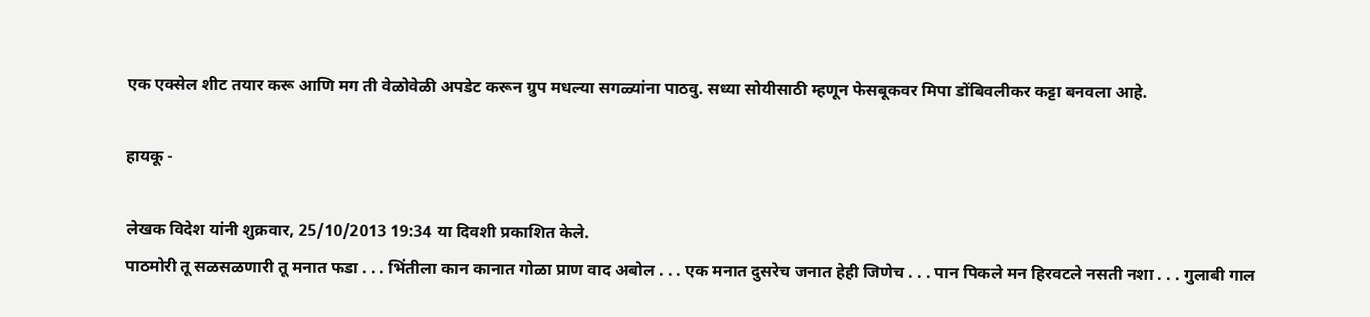एक एक्सेल शीट तयार करू आणि मग ती वेळोवेळी अपडेट करून ग्रुप मधल्या सगळ्यांना पाठवु. सध्या सोयीसाठी म्हणून फेसबूकवर मिपा डोंबिवलीकर कट्टा बनवला आहे.

हायकू -

लेखक विदेश यांनी शुक्रवार, 25/10/2013 19:34 या दिवशी प्रकाशित केले.
पाठमोरी तू सळसळणारी तू मनात फडा . . . भिंतीला कान कानात गोळा प्राण वाद अबोल . . . एक मनात दुसरेच जनात हेही जिणेच . . . पान पिकले मन हिरवटले नसती नशा . . . गुलाबी गाल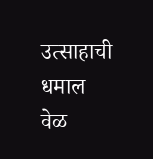उत्साहाची धमाल वेळ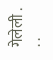गेलेली . . .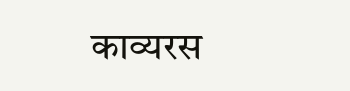काव्यरस